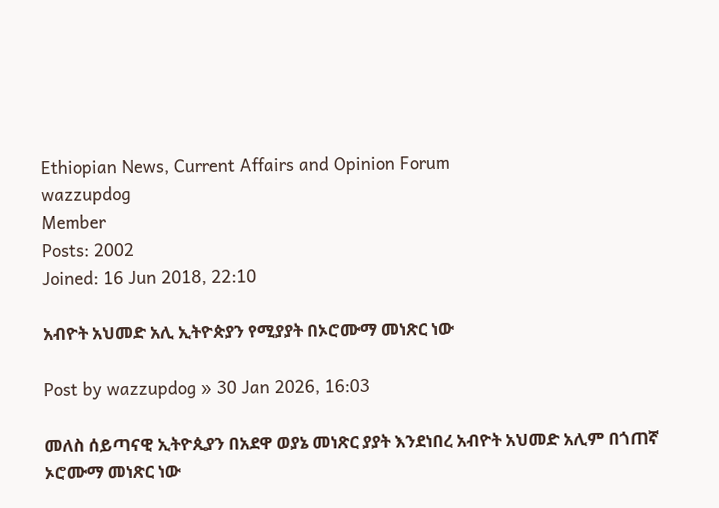Ethiopian News, Current Affairs and Opinion Forum
wazzupdog
Member
Posts: 2002
Joined: 16 Jun 2018, 22:10

አብዮት አህመድ አሊ ኢትዮጵያን የሚያያት በኦሮሙማ መነጽር ነው

Post by wazzupdog » 30 Jan 2026, 16:03

መለስ ሰይጣናዊ ኢትዮጲያን በአደዋ ወያኔ መነጽር ያያት እንደነበረ አብዮት አህመድ አሊም በጎጠኛ ኦሮሙማ መነጽር ነው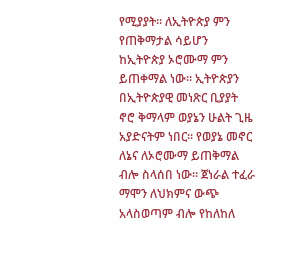የሚያያት። ለኢትዮጵያ ምን የጠቅማታል ሳይሆን ከኢትዮጵያ ኦሮሙማ ምን ይጠቀማል ነው። ኢትዮጵያን በኢትዮጵያዊ መነጽር ቢያያት ኖሮ ቅማላም ወያኔን ሁልት ጊዜ አያድናትም ነበር። የወያኔ መኖር ለኔና ለኦሮሙማ ይጠቅማል ብሎ ስላሰበ ነው። ጀነራል ተፈራ ማሞን ለህክምና ውጭ አላስወጣም ብሎ የከለከለ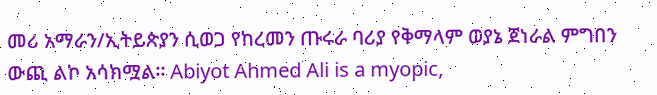መሪ አማራን/ኢትይጵያን ሲወጋ የከረመን ጡሩራ ባሪያ የቅማላም ወያኔ ጀነራል ምግበን ውጪ ልኮ አሳክሟል። Abiyot Ahmed Ali is a myopic,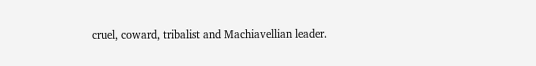cruel, coward, tribalist and Machiavellian leader.